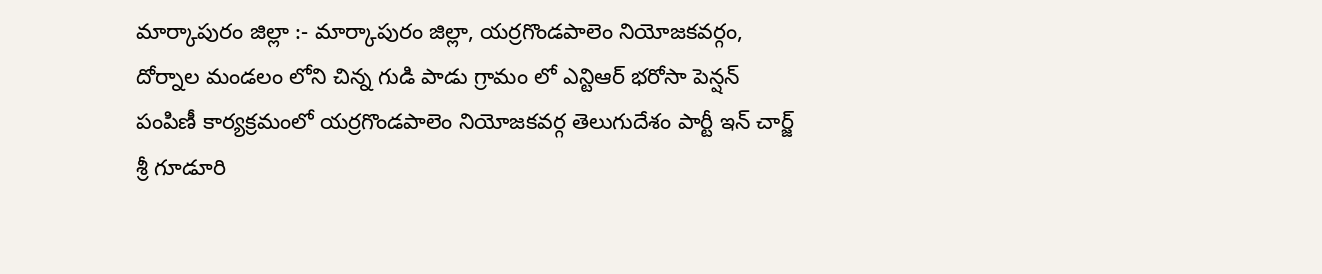మార్కాపురం జిల్లా :- మార్కాపురం జిల్లా, యర్రగొండపాలెం నియోజకవర్గం, దోర్నాల మండలం లోని చిన్న గుడి పాడు గ్రామం లో ఎన్టిఆర్ భరోసా పెన్షన్ పంపిణీ కార్యక్రమంలో యర్రగొండపాలెం నియోజకవర్గ తెలుగుదేశం పార్టీ ఇన్ చార్జ్ శ్రీ గూడూరి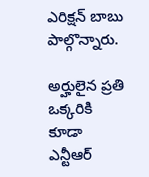ఎరిక్షన్ బాబు పాల్గొన్నారు.

అర్హులైన ప్రతి ఒక్కరికి కూడా ఎన్టీఆర్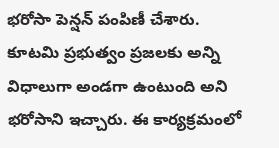భరోసా పెన్షన్ పంపిణీ చేశారు. కూటమి ప్రభుత్వం ప్రజలకు అన్ని విధాలుగా అండగా ఉంటుంది అని భరోసాని ఇచ్చారు. ఈ కార్యక్రమంలో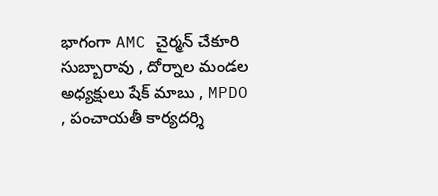భాగంగా AMC చైర్మన్ చేకూరి సుబ్బారావు , దోర్నాల మండల అధ్యక్షులు షేక్ మాబు , MPDO , పంచాయతీ కార్యదర్శి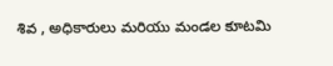శివ , అధికారులు మరియు మండల కూటమి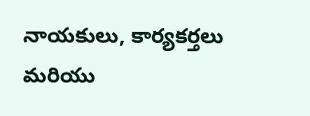నాయకులు, కార్యకర్తలు మరియు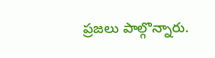ప్రజలు పాల్గొన్నారు.